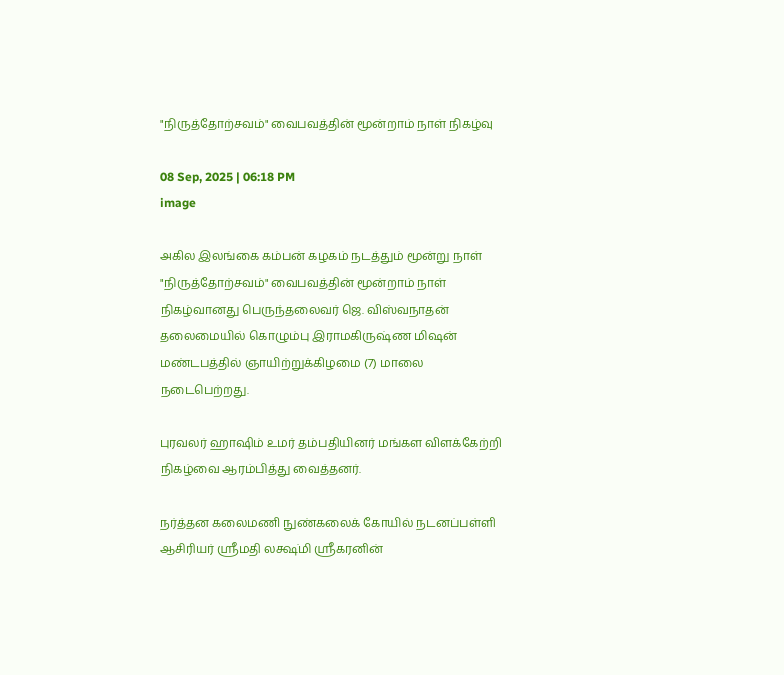"நிருத்தோற்சவம்" வைபவத்தின் மூன்றாம் நாள் நிகழ்வு

08 Sep, 2025 | 06:18 PM
image

அகில இலங்கை கம்பன் கழகம் நடத்தும் மூன்று நாள் "நிருத்தோற்சவம்" வைபவத்தின் மூன்றாம் நாள் நிகழ்வானது பெருந்தலைவர் ஜெ. விஸ்வநாதன் தலைமையில் கொழும்பு இராமகிருஷ்ண மிஷன் மண்டபத்தில் ஞாயிற்றுக்கிழமை (7) மாலை நடைபெற்றது.

புரவலர் ஹாஷிம் உமர் தம்பதியினர் மங்கள விளக்கேற்றி நிகழ்வை ஆரம்பித்து வைத்தனர்.

நர்த்தன கலைமணி நுண்கலைக் கோயில் நடனப்பள்ளி ஆசிரியர் ஸ்ரீமதி லக்ஷ்மி ஸ்ரீகரனின்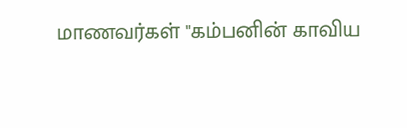மாணவர்கள் "கம்பனின் காவிய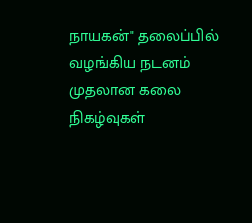நாயகன்" தலைப்பில் வழங்கிய நடனம் முதலான கலை நிகழ்வுகள்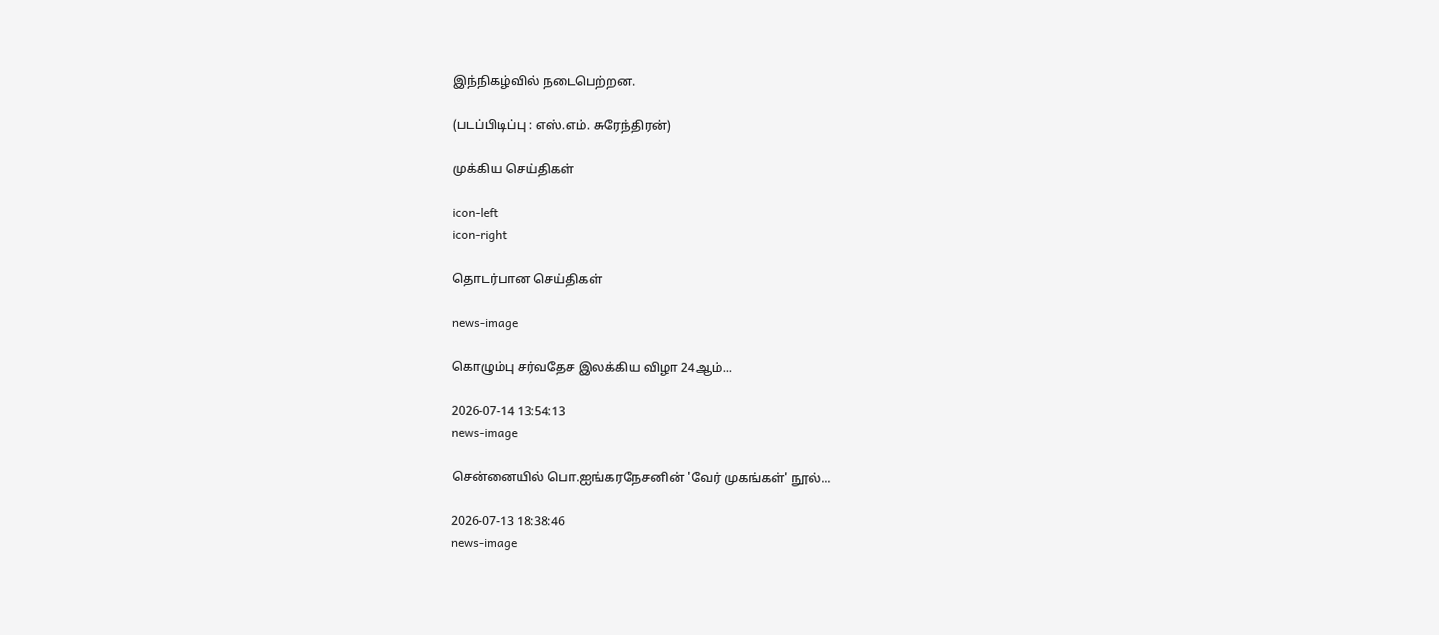இந்நிகழ்வில் நடைபெற்றன.

(படப்பிடிப்பு : எஸ்.எம். சுரேந்திரன்)

முக்கிய செய்திகள்

icon-left
icon-right

தொடர்பான செய்திகள்

news-image

கொழும்பு சர்வதேச இலக்கிய விழா 24ஆம்...

2026-07-14 13:54:13
news-image

சென்னையில் பொ.ஐங்கரநேசனின் 'வேர் முகங்கள்' நூல்...

2026-07-13 18:38:46
news-image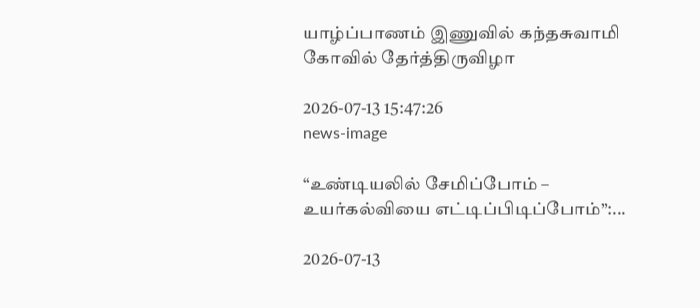யாழ்ப்பாணம் இணுவில் கந்தசுவாமி கோவில் தேர்த்திருவிழா

2026-07-13 15:47:26
news-image

“உண்டியலில் சேமிப்போம் – உயர்கல்வியை எட்டிப்பிடிப்போம்”:...

2026-07-13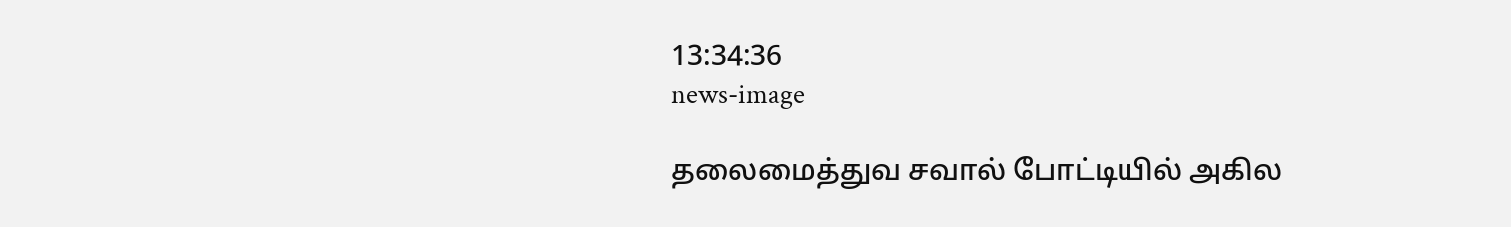13:34:36
news-image

தலைமைத்துவ சவால் போட்டியில் அகில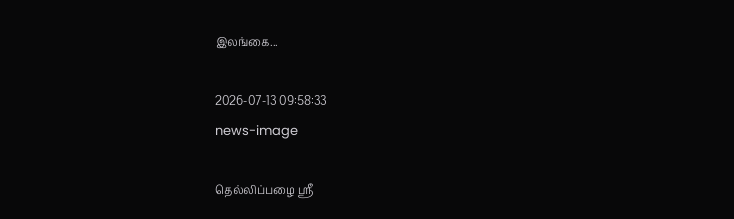இலங்கை...

2026-07-13 09:58:33
news-image

தெல்லிப்பழை ஸ்ரீ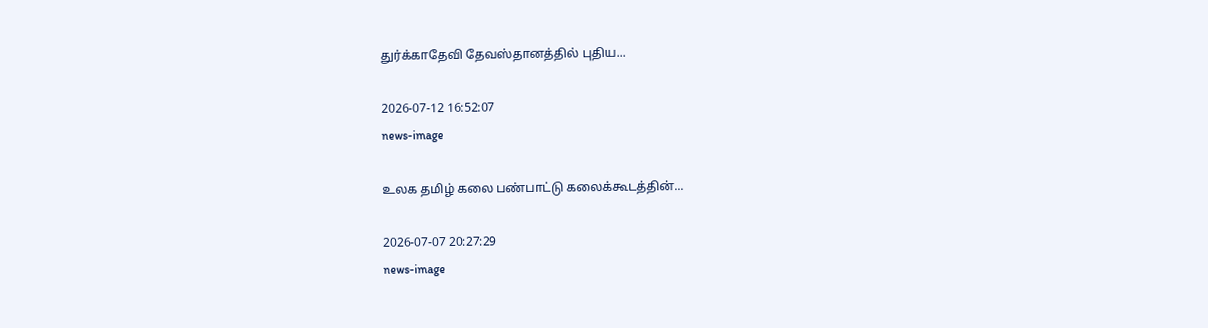துர்க்காதேவி தேவஸ்தானத்தில் புதிய...

2026-07-12 16:52:07
news-image

உலக தமிழ் கலை பண்பாட்டு கலைக்கூடத்தின்...

2026-07-07 20:27:29
news-image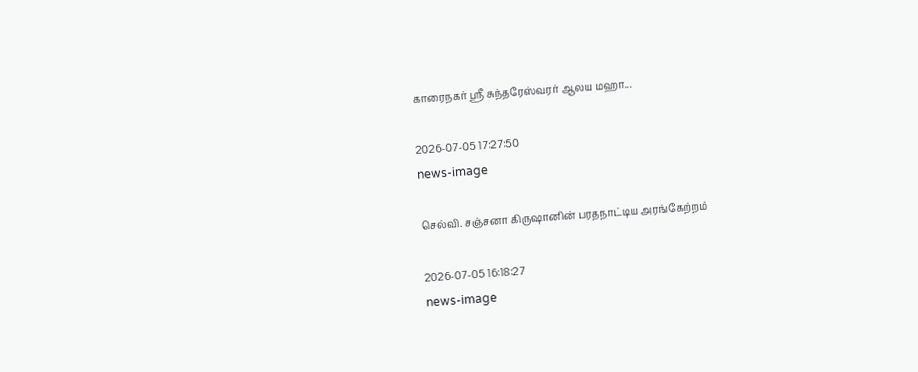காரைநகர் ஸ்ரீ சுந்தரேஸ்வரர் ஆலய மஹா...

2026-07-05 17:27:50
news-image

செல்வி. சஞ்சனா கிருஷானின் பரதநாட்டிய அரங்கேற்றம்

2026-07-05 16:18:27
news-image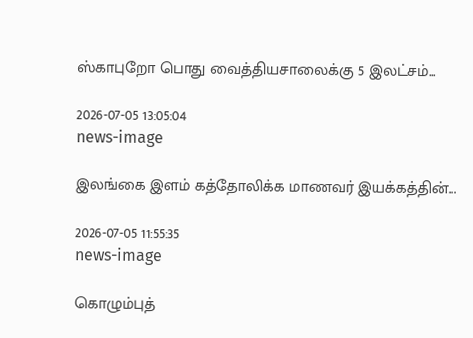ஸ்காபுறோ பொது வைத்தியசாலைக்கு 5 இலட்சம்...

2026-07-05 13:05:04
news-image

இலங்கை இளம் கத்தோலிக்க மாணவர் இயக்கத்தின்...

2026-07-05 11:55:35
news-image

கொழும்புத்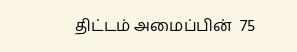திட்டம் அமைப்பின்  75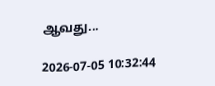ஆவது...

2026-07-05 10:32:44